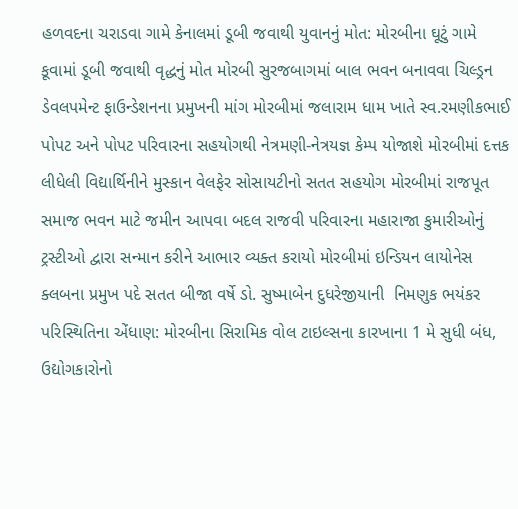હળવદના ચરાડવા ગામે કેનાલમાં ડૂબી જવાથી યુવાનનું મોત: મોરબીના ઘૂટું ગામે કૂવામાં ડૂબી જવાથી વૃદ્ધનું મોત મોરબી સુરજબાગમાં બાલ ભવન બનાવવા ચિલ્ડ્રન ડેવલપમેન્ટ ફાઉન્ડેશનના પ્રમુખની માંગ મોરબીમાં જલારામ ધામ ખાતે સ્વ.રમણીકભાઈ પોપટ અને પોપટ પરિવારના સહયોગથી નેત્રમણી-નેત્રયજ્ઞ કેમ્પ યોજાશે મોરબીમાં દત્તક લીધેલી વિદ્યાર્થિનીને મુસ્કાન વેલફેર સોસાયટીનો સતત સહયોગ મોરબીમાં રાજપૂત સમાજ ભવન માટે જમીન આપવા બદલ રાજવી પરિવારના મહારાજા કુમારીઓનું ટ્રસ્ટીઓ દ્વારા સન્માન કરીને આભાર વ્યક્ત કરાયો મોરબીમાં ઇન્ડિયન લાયોનેસ ક્લબના પ્રમુખ પદે સતત બીજા વર્ષે ડો. સુષ્માબેન દુધરેજીયાની  નિમણુક ભયંકર પરિસ્થિતિના એંધાણ: મોરબીના સિરામિક વોલ ટાઇલ્સના કારખાના 1 મે સુધી બંધ, ઉદ્યોગકારોનો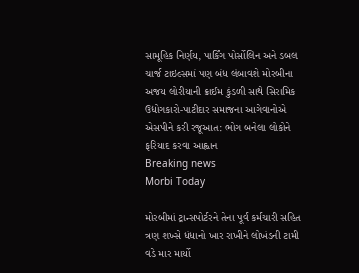સામૂહિક નિર્ણય, પાર્કિંગ પોર્સોલિન અને ડબલ ચાર્જ ટાઇલ્સમાં પણ બંધ લંબાવશે મોરબીના અજય લોરીયાની ક્રાઈમ કુંડળી સાથે સિરામિક ઉદ્યોગકારો-પાટીદાર સમાજના આગેવાનોએ એસપીને કરી રજૂઆત: ભોગ બનેલા લોકોને ફરિયાદ કરવા આહ્વાન
Breaking news
Morbi Today

મોરબીમાં ટ્રાન્સપોર્ટરને તેના પૂર્વ કર્મચારી સહિત ત્રણ શખ્સે ધંધાનો ખાર રાખીને લોખંડની ટામી વડે માર માર્યો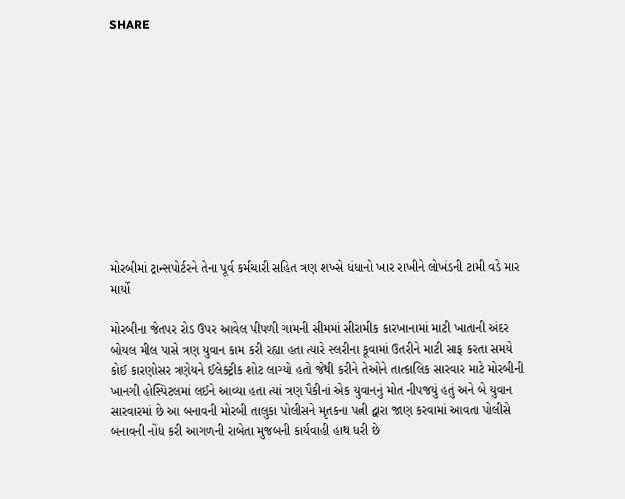SHARE











મોરબીમાં ટ્રાન્સપોર્ટરને તેના પૂર્વ કર્મચારી સહિત ત્રણ શખ્સે ધંધાનો ખાર રાખીને લોખંડની ટામી વડે માર માર્યો

મોરબીના જેતપર રોડ ઉપર આવેલ પીપળી ગામની સીમમાં સીરામીક કારખાનામાં માટી ખાતાની અંદર બોયલ મીલ પાસે ત્રણ યુવાન કામ કરી રહ્યા હતા ત્યારે સ્લરીના કૂવામાં ઉતરીને માટી સાફ કરતા સમયે કોઈ કારણોસર ત્રણેયને ઈલેક્ટ્રીક શોટ લાગ્યો હતો જેથી કરીને તેઓને તાત્કાલિક સારવાર માટે મોરબીની ખાનગી હોસ્પિટલમાં લઈને આવ્યા હતા ત્યાં ત્રણ પૈકીનાં એક યુવાનનું મોત નીપજયું હતું અને બે યુવાન સારવારમાં છે આ બનાવની મોરબી તાલુકા પોલીસને મૃતકના પત્ની દ્વારા જાણ કરવામાં આવતા પોલીસે બનાવની નોંધ કરી આગળની રાબેતા મુજબની કાર્યવાહી હાથ ધરી છે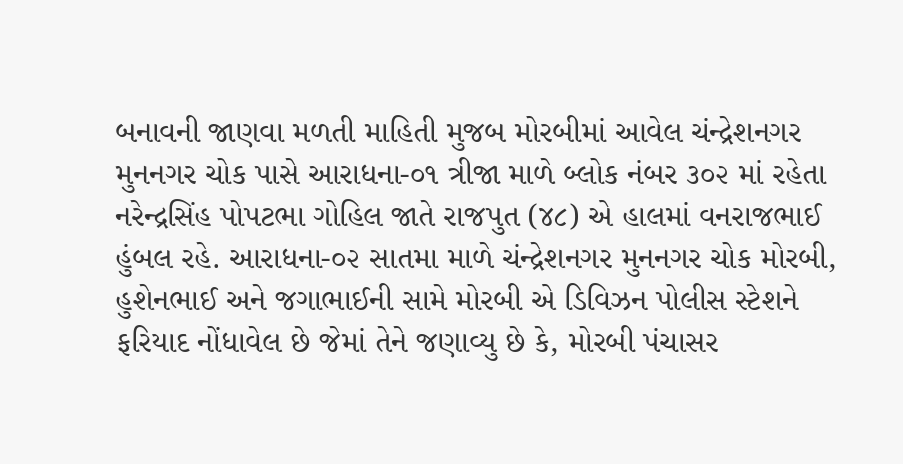બનાવની જાણવા મળતી માહિતી મુજબ મોરબીમાં આવેલ ચંન્દ્રેશનગર મુનનગર ચોક પાસે આરાધના-૦૧ ત્રીજા માળે બ્લોક નંબર ૩૦૨ માં રહેતા નરેન્દ્રસિંહ પોપટભા ગોહિલ જાતે રાજપુત (૪૮) એ હાલમાં વનરાજભાઈ હુંબલ રહે. આરાધના-૦૨ સાતમા માળે ચંન્દ્રેશનગર મુનનગર ચોક મોરબી, હુશેનભાઈ અને જગાભાઈની સામે મોરબી એ ડિવિઝન પોલીસ સ્ટેશને ફરિયાદ નોંધાવેલ છે જેમાં તેને જણાવ્યુ છે કે, મોરબી પંચાસર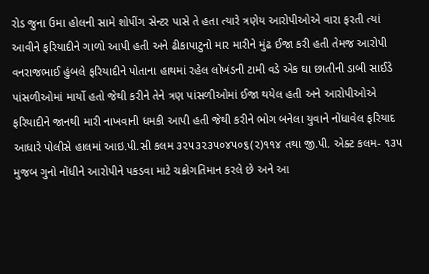રોડ જુના ઉમા હોલની સામે શોપીંગ સેન્ટર પાસે તે હતા ત્યારે ત્રણેય આરોપીઓએ વારા ફરતી ત્યાં આવીને ફરિયાદીને ગાળો આપી હતી અને ઢીકાપાટુનો માર મારીને મુંઢ ઈજા કરી હતી તેમજ આરોપી વનરાજભાઈ હુંબલે ફરિયાદીને પોતાના હાથમાં રહેલ લોખંડની ટામી વડે એક ઘા છાતીની ડાબી સાઈડે પાંસળીઓમાં માર્યો હતો જેથી કરીને તેને ત્રણ પાંસળીઓમાં ઈજા થયેલ હતી અને આરોપીઓએ ફરિયાદીને જાનથી મારી નાખવાની ધમકી આપી હતી જેથી કરીને ભોગ બનેલા યુવાને નોંધાવેલ ફરિયાદ આધારે પોલીસે હાલમાં આઇ.પી.સી કલમ ૩૨૫૩૨૩૫૦૪૫૦૬(૨)૧૧૪ તથા જી.પી. એક્ટ કલમ- ૧૩૫ મુજબ ગુનો નોંધીને આરોપીને પકડવા માટે ચક્રોગતિમાન કરલે છે અને આ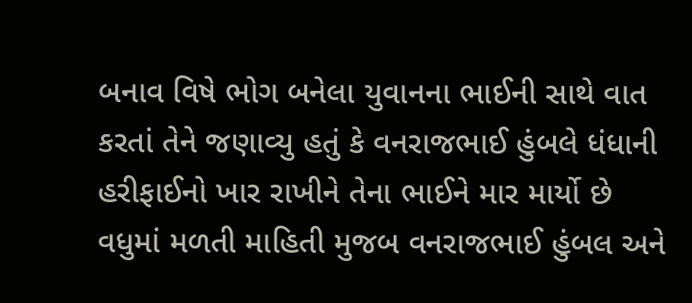બનાવ વિષે ભોગ બનેલા યુવાનના ભાઈની સાથે વાત કરતાં તેને જણાવ્યુ હતું કે વનરાજભાઈ હુંબલે ધંધાની હરીફાઈનો ખાર રાખીને તેના ભાઈને માર માર્યો છે વધુમાં મળતી માહિતી મુજબ વનરાજભાઈ હુંબલ અને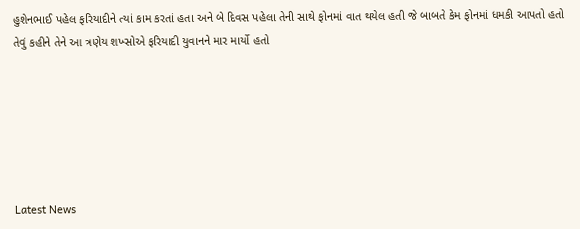હુશેનભાઈ પહેલ ફરિયાદીને ત્યાં કામ કરતાં હતા અને બે દિવસ પહેલા તેની સાથે ફોનમાં વાત થયેલ હતી જે બાબતે કેમ ફોનમાં ધમકી આપતો હતો તેવું કહીને તેને આ ત્રણેય શખ્સોએ ફરિયાદી યુવાનને માર માર્યો હતો






Latest News